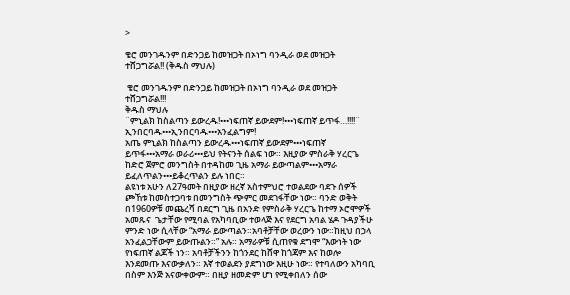>

ቄሮ መንገዱንም በድንጋይ ከመዝጋት በኦነግ ባንዲራ ወደ መዝጋት ተሸጋግሯል!! (ቅዱስ ማህሉ)

 ቄሮ መንገዱንም በድንጋይ ከመዝጋት በኦነግ ባንዲራ ወደ መዝጋት ተሸጋግሯል!!!
ቅዱስ ማህሉ
¨ምኒልክ ከስልጣን ይውረዱ!•••ነፍጠኛ ይውደም!•••ነፍጠኛ ይጥፋ…!!!!¨
ኢንበርባዱ•••ኢንበርባዱ•••አንፈልግም!
አጤ ምኒልክ ከስልጣን ይውረዱ•••ነፍጠኛ ይውደም•••ነፍጠኛ ይጥፋ•••አማራ ወራሪ•••ይህ የትናንት ሰልፍ ነው። እዚያው ምስራቅ ሃረርጌ ከድሮ ጀምሮ መንግስት በተዳከመ ጊዜ አማራ ይውጣልም•••አማራ ይፈለጥልን•••ይቆረጥልን ይሉ ነበር።
ልዩነቱ አሁን ለ27ዓመት በዚያው ዘረኛ አስተምህሮ ተወልደው ባደጉ ሰዎች ጮኸቱ ከመስተጋባቱ በመንግስት ጭምር መደገፋቸው ነው። ባንድ ወቅት በ1960ዎቹ መጨረሻ በደርግ ጊዜ በአንድ የምስራቅ ሃረርጌ ከተማ ኦሮሞዎች አመጹና  ጌታቸው የሚባል የአካባቢው ተወላጅ እና የደርግ አባል ሄዶ ጉዳያችሁ ምንድ ነው ሲላቸው “አማራ ይውጣልን።አባቶቻቸው ወረውን ነው።ከዚህ በኃላ አንፈልጋቸውም ይውጡልን።” አሉ። አማራዎቹ ሲጠየቁ ደግሞ “እውነት ነው የነፍጠኛ ልጆች ነን። አባቶቻችንን ከጎንደር ከሸዋ ከጎጃም እና ከወሎ እንደመጡ እናውቃለን። እኛ ተወልደን ያደግነው እዚሁ ነው። የተባለውን አካባቢ በስም እንጅ አናውቀውም። በዚያ ዘመድም ሆነ የሚቀበለን ሰው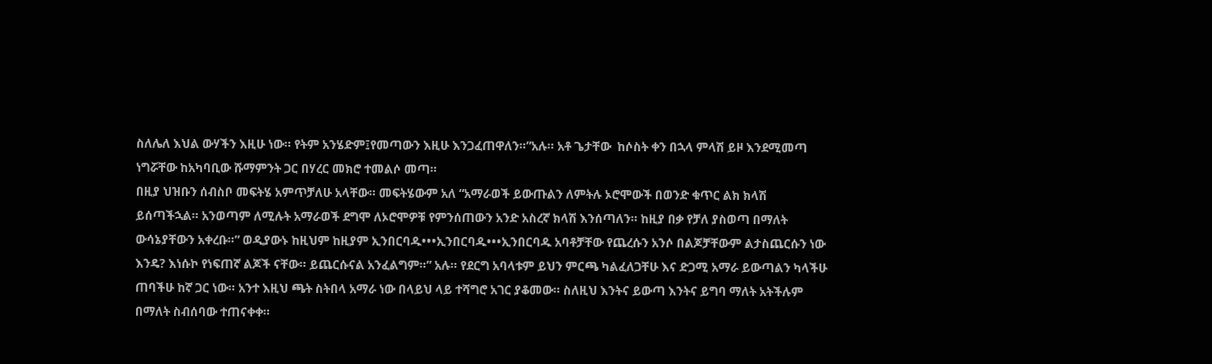ስለሌለ እህል ውሃችን እዚሁ ነው። የትም አንሄድም፤የመጣውን እዚሁ እንጋፈጠዋለን።”አሉ። አቶ ጌታቸው  ከሶስት ቀን በኋላ ምላሽ ይዞ እንደሚመጣ ነግሯቸው ከአካባቢው ሹማምንት ጋር በሃረር መክሮ ተመልሶ መጣ።
በዚያ ህዝቡን ሰብስቦ መፍትሄ አምጥቻለሁ አላቸው። መፍትሄውም አለ “አማራወች ይውጡልን ለምትሉ ኦሮሞውች በወንድ ቁጥር ልክ ክላሽ ይሰጣችኋል። አንወጣም ለሚሉት አማራወች ደግሞ ለኦሮሞዎቹ የምንሰጠውን አንድ አስረኛ ክላሽ እንሰጣለን። ከዚያ በቃ የቻለ ያስወጣ በማለት ውሳኔያቸውን አቀረቡ።” ወዲያውኑ ከዚህም ከዚያም ኢንበርባዱ•••ኢንበርባዱ•••ኢንበርባዱ አባቶቻቸው የጨረሱን አንሶ በልጆቻቸውም ልታስጨርሱን ነው እንዴ? እነሱኮ የነፍጠኛ ልጆች ናቸው። ይጨርሱናል አንፈልግም።” አሉ። የደርግ አባላቱም ይህን ምርጫ ካልፈለጋቸሁ እና ድጋሚ አማራ ይውጣልን ካላችሁ ጠባችሁ ከኛ ጋር ነው። አንተ እዚህ ጫት ስትበላ አማራ ነው በላይህ ላይ ተሻግሮ አገር ያቆመው። ስለዚህ እንትና ይውጣ እንትና ይግባ ማለት አትችሉም በማለት ስብሰባው ተጠናቀቀ።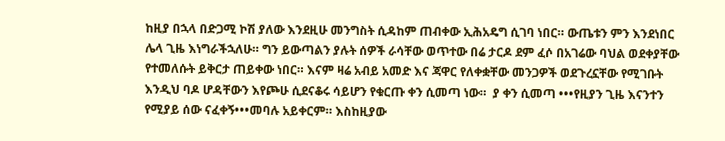ከዚያ በኋላ በድጋሚ ኮሽ ያለው እንደዚሁ መንግስት ሲዳከም ጠብቀው ኢሕአዴግ ሲገባ ነበር። ውጤቱን ምን እንደነበር ሌላ ጊዜ እነግራችኋለሁ። ግን ይውጣልን ያሉት ሰዎች ራሳቸው ወጥተው በሬ ታርዶ ደም ፈሶ በአገሬው ባህል ወደቀያቸው የተመለሱት ይቅርታ ጠይቀው ነበር። እናም ዛሬ አብይ አመድ እና ጃዋር የለቀቋቸው መንጋዎች ወደጉረኗቸው የሚገቡት እንዲህ ባዶ ሆዳቸውን እየጮሁ ሲደናቆሩ ሳይሆን የቁርጡ ቀን ሲመጣ ነው።  ያ ቀን ሲመጣ •••የዚያን ጊዜ እናንተን የሚያይ ሰው ናፈቀኝ•••መባሉ አይቀርም። እስከዚያው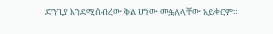ድንጊያ እንደሚሰብረው ቅል ሆነው መፏለላቸው አይቀርም።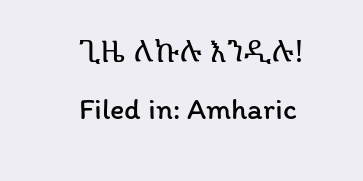ጊዜ ለኩሉ እንዲሉ!
Filed in: Amharic